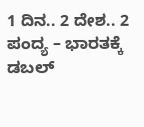1 ದಿನ.. 2 ದೇಶ.. 2 ಪಂದ್ಯ – ಭಾರತಕ್ಕೆ ಡಬಲ್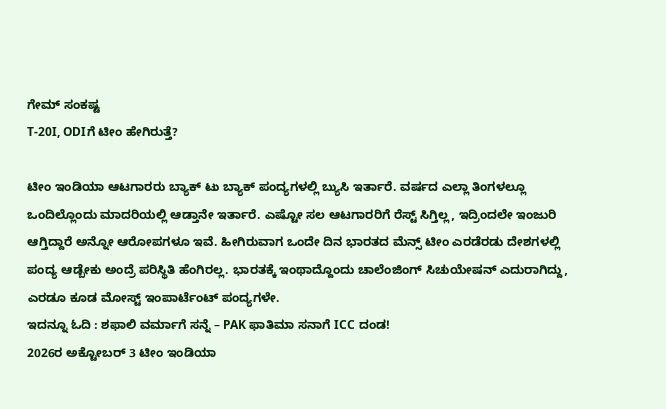ಗೇಮ್ ಸಂಕಷ್ಟ
T-20I, ODIಗೆ ಟೀಂ ಹೇಗಿರುತ್ತೆ?

ಟೀಂ ಇಂಡಿಯಾ ಆಟಗಾರರು ಬ್ಯಾಕ್ ಟು ಬ್ಯಾಕ್ ಪಂದ್ಯಗಳಲ್ಲಿ ಬ್ಯುಸಿ ಇರ್ತಾರೆ. ವರ್ಷದ ಎಲ್ಲಾ ತಿಂಗಳಲ್ಲೂ ಒಂದಿಲ್ಲೊಂದು ಮಾದರಿಯಲ್ಲಿ ಆಡ್ತಾನೇ ಇರ್ತಾರೆ. ಎಷ್ಟೋ ಸಲ ಆಟಗಾರರಿಗೆ ರೆಸ್ಟ್ ಸಿಗ್ತಿಲ್ಲ, ಇದ್ರಿಂದಲೇ ಇಂಜುರಿ ಆಗ್ತಿದ್ದಾರೆ ಅನ್ನೋ ಆರೋಪಗಳೂ ಇವೆ. ಹೀಗಿರುವಾಗ ಒಂದೇ ದಿನ ಭಾರತದ ಮೆನ್ಸ್ ಟೀಂ ಎರಡೆರಡು ದೇಶಗಳಲ್ಲಿ ಪಂದ್ಯ ಆಡ್ಬೇಕು ಅಂದ್ರೆ ಪರಿಸ್ಥಿತಿ ಹೆಂಗಿರಲ್ಲ. ಭಾರತಕ್ಕೆ ಇಂಥಾದ್ದೊಂದು ಚಾಲೆಂಜಿಂಗ್ ಸಿಚುಯೇಷನ್ ಎದುರಾಗಿದ್ದು, ಎರಡೂ ಕೂಡ ಮೋಸ್ಟ್ ಇಂಪಾರ್ಟೆಂಟ್ ಪಂದ್ಯಗಳೇ.
ಇದನ್ನೂ ಓದಿ : ಶಫಾಲಿ ವರ್ಮಾಗೆ ಸನ್ನೆ – PAK ಫಾತಿಮಾ ಸನಾಗೆ ICC ದಂಡ!
2026ರ ಅಕ್ಟೋಬರ್ 3 ಟೀಂ ಇಂಡಿಯಾ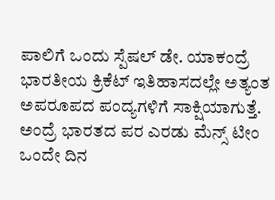ಪಾಲಿಗೆ ಒಂದು ಸ್ಪೆಷಲ್ ಡೇ. ಯಾಕಂದ್ರೆ ಭಾರತೀಯ ಕ್ರಿಕೆಟ್ ಇತಿಹಾಸದಲ್ಲೇ ಅತ್ಯಂತ ಅಪರೂಪದ ಪಂದ್ಯಗಳಿಗೆ ಸಾಕ್ಷಿಯಾಗುತ್ತೆ. ಅಂದ್ರೆ ಭಾರತದ ಪರ ಎರಡು ಮೆನ್ಸ್ ಟೀಂ ಒಂದೇ ದಿನ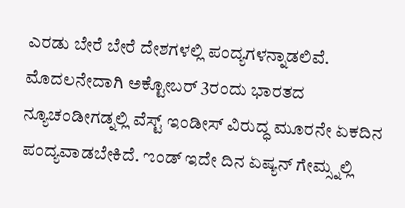ಎರಡು ಬೇರೆ ಬೇರೆ ದೇಶಗಳಲ್ಲಿ ಪಂದ್ಯಗಳನ್ನಾಡಲಿವೆ. ಮೊದಲನೇದಾಗಿ ಅಕ್ಟೋಬರ್ 3ರಂದು ಭಾರತದ ನ್ಯೂಚಂಡೀಗಡ್ನಲ್ಲಿ ವೆಸ್ಟ್ ಇಂಡೀಸ್ ವಿರುದ್ಧ ಮೂರನೇ ಏಕದಿನ ಪಂದ್ಯವಾಡಬೇಕಿದೆ. ಌಂಡ್ ಇದೇ ದಿನ ಏಷ್ಯನ್ ಗೇಮ್ಸ್ನಲ್ಲಿ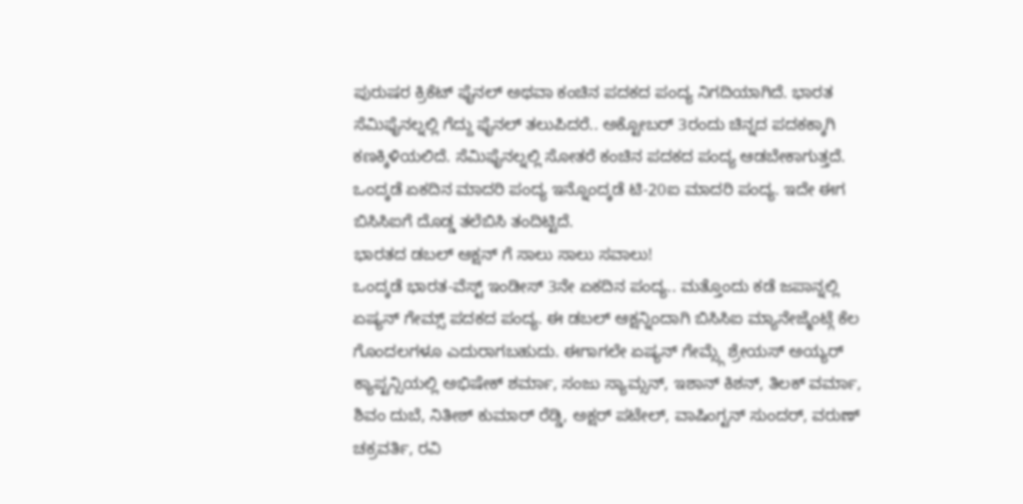ಪುರುಷರ ಕ್ರಿಕೆಟ್ ಫೈನಲ್ ಅಥವಾ ಕಂಚಿನ ಪದಕದ ಪಂದ್ಯ ನಿಗದಿಯಾಗಿದೆ. ಭಾರತ ಸೆಮಿಫೈನಲ್ನಲ್ಲಿ ಗೆದ್ದು ಫೈನಲ್ ತಲುಪಿದರೆ.. ಅಕ್ಟೋಬರ್ 3ರಂದು ಚಿನ್ನದ ಪದಕಕ್ಕಾಗಿ ಕಣಕ್ಕಿಳಿಯಲಿದೆ. ಸೆಮಿಫೈನಲ್ನಲ್ಲಿ ಸೋತರೆ ಕಂಚಿನ ಪದಕದ ಪಂದ್ಯ ಆಡಬೇಕಾಗುತ್ತದೆ. ಒಂದ್ಕಡೆ ಏಕದಿನ ಮಾದರಿ ಪಂದ್ಯ ಇನ್ನೊಂದ್ಕಡೆ ಟಿ-20ಐ ಮಾದರಿ ಪಂದ್ಯ. ಇದೇ ಈಗ ಬಿಸಿಸಿಐಗೆ ದೊಡ್ಡ ತಲೆಬಿಸಿ ತಂದಿಟ್ಟಿದೆ.
ಭಾರತದ ಡಬಲ್ ಆಕ್ಷನ್ ಗೆ ಸಾಲು ಸಾಲು ಸವಾಲು!
ಒಂದ್ಕಡೆ ಭಾರತ-ವೆಸ್ಟ್ ಇಂಡೀಸ್ 3ನೇ ಏಕದಿನ ಪಂದ್ಯ.. ಮತ್ತೊಂದು ಕಡೆ ಜಪಾನ್ನಲ್ಲಿ ಏಷ್ಯನ್ ಗೇಮ್ಸ್ ಪದಕದ ಪಂದ್ಯ. ಈ ಡಬಲ್ ಆಕ್ಷನ್ನಿಂದಾಗಿ ಬಿಸಿಸಿಐ ಮ್ಯಾನೇಜ್ಮೆಂಟ್ಗೆ ಕೆಲ ಗೊಂದಲಗಳೂ ಎದುರಾಗಬಹುದು. ಈಗಾಗಲೇ ಏಷ್ಯನ್ ಗೇಮ್ಸ್ಗೆ ಶ್ರೇಯಸ್ ಅಯ್ಯರ್ ಕ್ಯಾಪ್ಟನ್ಸಿಯಲ್ಲಿ ಅಭಿಷೇಕ್ ಶರ್ಮಾ, ಸಂಜು ಸ್ಯಾಮ್ಸನ್, ಇಶಾನ್ ಕಿಶನ್, ತಿಲಕ್ ವರ್ಮಾ, ಶಿವಂ ದುಬೆ, ನಿತೀಶ್ ಕುಮಾರ್ ರೆಡ್ಡಿ, ಅಕ್ಷರ್ ಪಟೇಲ್, ವಾಷಿಂಗ್ಟನ್ ಸುಂದರ್, ವರುಣ್ ಚಕ್ರವರ್ತಿ, ರವಿ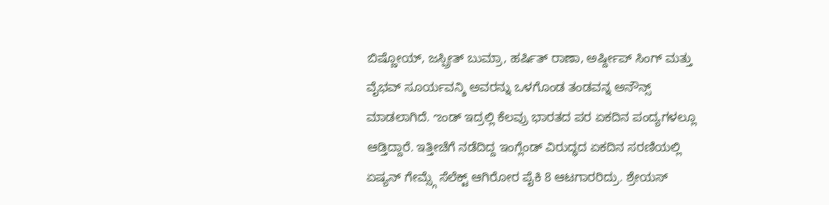ಬಿಷ್ಣೋಯ್, ಜಸ್ಪ್ರೀತ್ ಬುಮ್ರಾ, ಹರ್ಷಿತ್ ರಾಣಾ, ಅರ್ಷ್ದೀಪ್ ಸಿಂಗ್ ಮತ್ತು ವೈಭವ್ ಸೂರ್ಯವನ್ಶಿ ಅವರನ್ನು ಒಳಗೊಂಡ ತಂಡವನ್ನ ಅನೌನ್ಸ್ ಮಾಡಲಾಗಿದೆ. ಌಂಡ್ ಇದ್ರಲ್ಲಿ ಕೆಲವ್ರು ಭಾರತದ ಪರ ಏಕದಿನ ಪಂದ್ಯಗಳಲ್ಲೂ ಆಡ್ತಿದ್ದಾರೆ. ಇತ್ತೀಚೆಗೆ ನಡೆದಿದ್ದ ಇಂಗ್ಲೆಂಡ್ ವಿರುದ್ಧದ ಏಕದಿನ ಸರಣಿಯಲ್ಲಿ ಏಷ್ಯನ್ ಗೇಮ್ಸ್ಗೆ ಸೆಲೆಕ್ಟ್ ಆಗಿರೋರ ಪೈಕಿ 8 ಆಟಗಾರರಿದ್ರು. ಶ್ರೇಯಸ್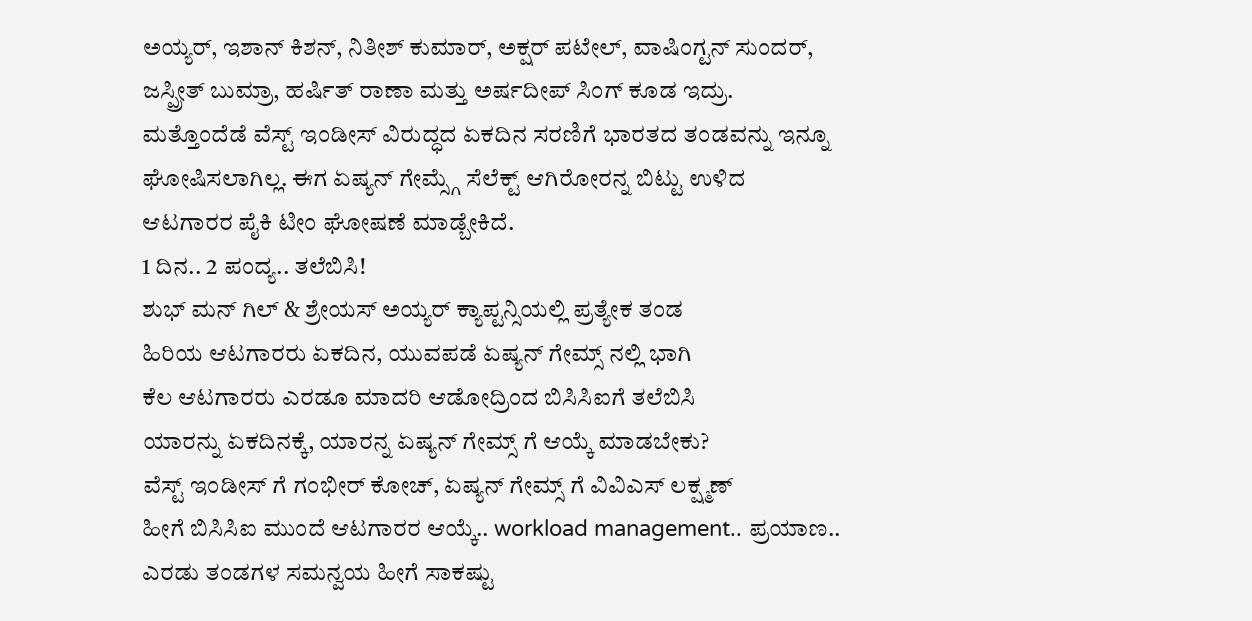ಅಯ್ಯರ್, ಇಶಾನ್ ಕಿಶನ್, ನಿತೀಶ್ ಕುಮಾರ್, ಅಕ್ಷರ್ ಪಟೇಲ್, ವಾಷಿಂಗ್ಟನ್ ಸುಂದರ್, ಜಸ್ಪ್ರೀತ್ ಬುಮ್ರಾ, ಹರ್ಷಿತ್ ರಾಣಾ ಮತ್ತು ಅರ್ಷದೀಪ್ ಸಿಂಗ್ ಕೂಡ ಇದ್ರು. ಮತ್ತೊಂದೆಡೆ ವೆಸ್ಟ್ ಇಂಡೀಸ್ ವಿರುದ್ಧದ ಏಕದಿನ ಸರಣಿಗೆ ಭಾರತದ ತಂಡವನ್ನು ಇನ್ನೂ ಘೋಷಿಸಲಾಗಿಲ್ಲ. ಈಗ ಏಷ್ಯನ್ ಗೇಮ್ಸ್ಗೆ ಸೆಲೆಕ್ಟ್ ಆಗಿರೋರನ್ನ ಬಿಟ್ಟು ಉಳಿದ ಆಟಗಾರರ ಪೈಕಿ ಟೀಂ ಘೋಷಣೆ ಮಾಡ್ಬೇಕಿದೆ.
1 ದಿನ.. 2 ಪಂದ್ಯ.. ತಲೆಬಿಸಿ!
ಶುಭ್ ಮನ್ ಗಿಲ್ & ಶ್ರೇಯಸ್ ಅಯ್ಯರ್ ಕ್ಯಾಪ್ಟನ್ಸಿಯಲ್ಲಿ ಪ್ರತ್ಯೇಕ ತಂಡ
ಹಿರಿಯ ಆಟಗಾರರು ಏಕದಿನ, ಯುವಪಡೆ ಏಷ್ಯನ್ ಗೇಮ್ಸ್ ನಲ್ಲಿ ಭಾಗಿ
ಕೆಲ ಆಟಗಾರರು ಎರಡೂ ಮಾದರಿ ಆಡೋದ್ರಿಂದ ಬಿಸಿಸಿಐಗೆ ತಲೆಬಿಸಿ
ಯಾರನ್ನು ಏಕದಿನಕ್ಕೆ, ಯಾರನ್ನ ಏಷ್ಯನ್ ಗೇಮ್ಸ್ ಗೆ ಆಯ್ಕೆ ಮಾಡಬೇಕು?
ವೆಸ್ಟ್ ಇಂಡೀಸ್ ಗೆ ಗಂಭೀರ್ ಕೋಚ್, ಏಷ್ಯನ್ ಗೇಮ್ಸ್ ಗೆ ವಿವಿಎಸ್ ಲಕ್ಷ್ಮಣ್
ಹೀಗೆ ಬಿಸಿಸಿಐ ಮುಂದೆ ಆಟಗಾರರ ಆಯ್ಕೆ.. workload management.. ಪ್ರಯಾಣ.. ಎರಡು ತಂಡಗಳ ಸಮನ್ವಯ ಹೀಗೆ ಸಾಕಷ್ಟು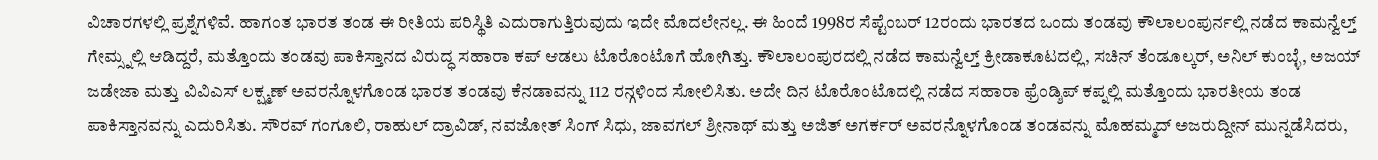ವಿಚಾರಗಳಲ್ಲಿ ಪ್ರಶ್ನೆಗಳಿವೆ. ಹಾಗಂತ ಭಾರತ ತಂಡ ಈ ರೀತಿಯ ಪರಿಸ್ಥಿತಿ ಎದುರಾಗುತ್ತಿರುವುದು ಇದೇ ಮೊದಲೇನಲ್ಲ. ಈ ಹಿಂದೆ 1998ರ ಸೆಪ್ಟೆಂಬರ್ 12ರಂದು ಭಾರತದ ಒಂದು ತಂಡವು ಕೌಲಾಲಂಪುರ್ನಲ್ಲಿ ನಡೆದ ಕಾಮನ್ವೆಲ್ತ್ ಗೇಮ್ಸ್ನಲ್ಲಿ ಆಡಿದ್ದರೆ, ಮತ್ತೊಂದು ತಂಡವು ಪಾಕಿಸ್ತಾನದ ವಿರುದ್ಧ ಸಹಾರಾ ಕಪ್ ಆಡಲು ಟೊರೊಂಟೊಗೆ ಹೋಗಿತ್ತು. ಕೌಲಾಲಂಪುರದಲ್ಲಿ ನಡೆದ ಕಾಮನ್ವೆಲ್ತ್ ಕ್ರೀಡಾಕೂಟದಲ್ಲಿ, ಸಚಿನ್ ತೆಂಡೂಲ್ಕರ್, ಅನಿಲ್ ಕುಂಬ್ಳೆ, ಅಜಯ್ ಜಡೇಜಾ ಮತ್ತು ವಿವಿಎಸ್ ಲಕ್ಷ್ಮಣ್ ಅವರನ್ನೊಳಗೊಂಡ ಭಾರತ ತಂಡವು ಕೆನಡಾವನ್ನು 112 ರನ್ಗಳಿಂದ ಸೋಲಿಸಿತು. ಅದೇ ದಿನ ಟೊರೊಂಟೊದಲ್ಲಿ ನಡೆದ ಸಹಾರಾ ಫ್ರೆಂಡ್ಶಿಪ್ ಕಪ್ನಲ್ಲಿ ಮತ್ತೊಂದು ಭಾರತೀಯ ತಂಡ ಪಾಕಿಸ್ತಾನವನ್ನು ಎದುರಿಸಿತು. ಸೌರವ್ ಗಂಗೂಲಿ, ರಾಹುಲ್ ದ್ರಾವಿಡ್, ನವಜೋತ್ ಸಿಂಗ್ ಸಿಧು, ಜಾವಗಲ್ ಶ್ರೀನಾಥ್ ಮತ್ತು ಅಜಿತ್ ಅಗರ್ಕರ್ ಅವರನ್ನೊಳಗೊಂಡ ತಂಡವನ್ನು ಮೊಹಮ್ಮದ್ ಅಜರುದ್ದೀನ್ ಮುನ್ನಡೆಸಿದರು,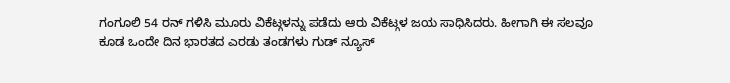ಗಂಗೂಲಿ 54 ರನ್ ಗಳಿಸಿ ಮೂರು ವಿಕೆಟ್ಗಳನ್ನು ಪಡೆದು ಆರು ವಿಕೆಟ್ಗಳ ಜಯ ಸಾಧಿಸಿದರು. ಹೀಗಾಗಿ ಈ ಸಲವೂ ಕೂಡ ಒಂದೇ ದಿನ ಭಾರತದ ಎರಡು ತಂಡಗಳು ಗುಡ್ ನ್ಯೂಸ್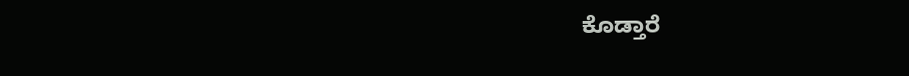ಕೊಡ್ತಾರೆ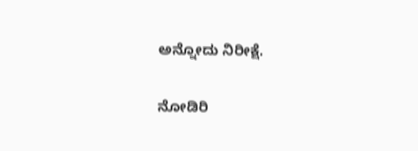ಅನ್ನೋದು ನಿರೀಕ್ಷೆ.

ನೋಡಿರಿ